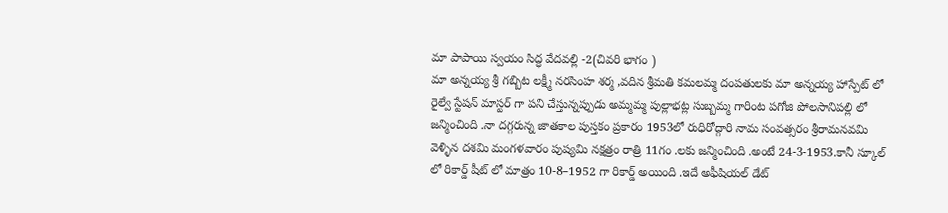మా పాపాయి స్వయం సిద్ధ వేదవల్లి -2(చివరి భాగం )
మా అన్నయ్య శ్రీ గబ్బిట లక్ష్మీ నరసింహ శర్మ ,వదిన శ్రీమతి కమలమ్మ దంపతులకు మా అన్నయ్య హాస్పేట్ లో రైల్వే స్టేషన్ మాస్టర్ గా పని చేస్తున్నప్పుడు అమ్మమ్మ పుల్లాభట్ల సుబ్బమ్మ గారింట పగోజి పోలసానిపల్లి లో జన్మించింది .నా దగ్గరున్న జాతకాల పుస్తకం ప్రకారం 1953లో రుధిరోద్గారి నామ సంవత్సరం శ్రీరామనవమి వెళ్ళిన దశమి మంగళవారం పుష్యమి నక్షత్రం రాత్రి 11గం .లకు జన్మించింది .అంటే 24-3-1953.కానీ స్కూల్ లో రికార్డ్ షీట్ లో మాత్రం 10-8–1952 గా రికార్డ్ అయింది .ఇదే అఫీషియల్ డేట్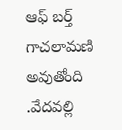ఆఫ్ బర్త్ గాచలామణి అవుతోంది .వేదవల్లి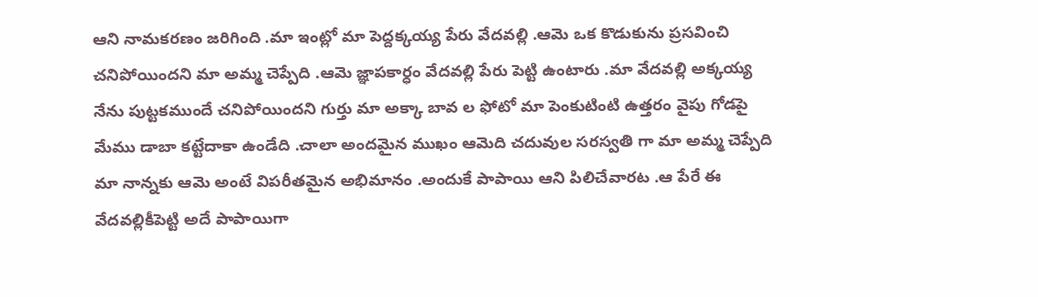ఆని నామకరణం జరిగింది .మా ఇంట్లో మా పెద్దక్కయ్య పేరు వేదవల్లి .ఆమె ఒక కొడుకును ప్రసవించి చనిపోయిందని మా అమ్మ చెప్పేది .ఆమె జ్ఞాపకార్ధం వేదవల్లి పేరు పెట్టి ఉంటారు .మా వేదవల్లి అక్కయ్య నేను పుట్టకముందే చనిపోయిందని గుర్తు మా అక్కా బావ ల ఫోటో మా పెంకుటింటి ఉత్తరం వైపు గోడపై మేము డాబా కట్టేదాకా ఉండేది .చాలా అందమైన ముఖం ఆమెది చదువుల సరస్వతి గా మా అమ్మ చెప్పేది మా నాన్నకు ఆమె అంటే విపరీతమైన అభిమానం .అందుకే పాపాయి ఆని పిలిచేవారట .ఆ పేరే ఈ వేదవల్లికీపెట్టి అదే పాపాయిగా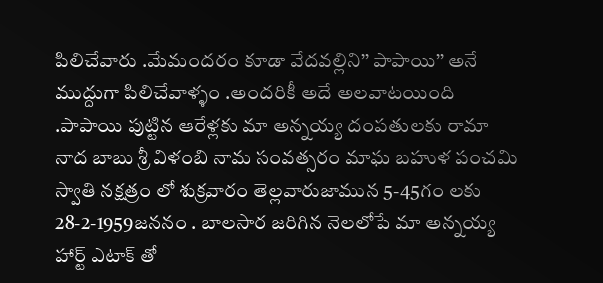పిలిచేవారు .మేమందరం కూడా వేదవల్లిని’’ పాపాయి’’ అనే ముద్దుగా పిలిచేవాళ్ళం .అందరికీ అదే అలవాటయింది .పాపాయి పుట్టిన ఆరేళ్లకు మా అన్నయ్య దంపతులకు రామా నాద బాబు శ్రీ విళంబి నామ సంవత్సరం మాఘ బహుళ పంచమి స్వాతి నక్షత్రం లో శుక్రవారం తెల్లవారుజామున 5-45గం లకు 28-2-1959జననం . బాలసార జరిగిన నెలలోపే మా అన్నయ్య హార్ట్ ఎటాక్ తో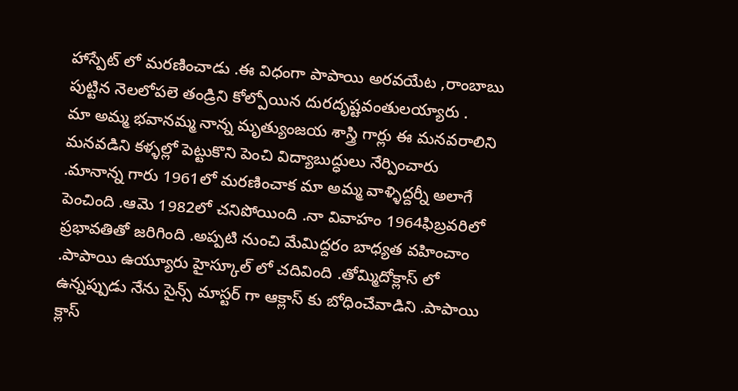హాస్పేట్ లో మరణించాడు .ఈ విధంగా పాపాయి అరవయేట ,రాంబాబు పుట్టిన నెలలోపలె తండ్రిని కోల్పోయిన దురదృష్టవంతులయ్యారు .
మా అమ్మ భవానమ్మ నాన్న మృత్యుంజయ శాస్త్రి గార్లు ఈ మనవరాలిని మనవడిని కళ్ళల్లో పెట్టుకొని పెంచి విద్యాబుద్ధులు నేర్పించారు .మానాన్న గారు 1961లో మరణించాక మా అమ్మ వాళ్ళిద్దర్నీ అలాగే పెంచింది .ఆమె 1982లో చనిపోయింది .నా వివాహం 1964ఫిబ్రవరిలో ప్రభావతితో జరిగింది .అప్పటి నుంచి మేమిద్దరం బాధ్యత వహించాం .పాపాయి ఉయ్యూరు హైస్కూల్ లో చదివింది .తోమ్మిదోక్లాస్ లో ఉన్నప్పుడు నేను సైన్స్ మాస్టర్ గా ఆక్లాస్ కు బోధించేవాడిని .పాపాయి క్లాస్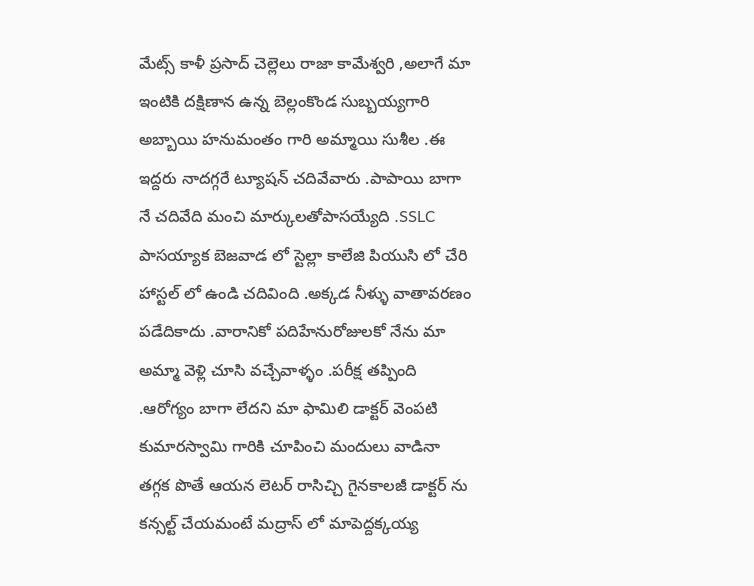మేట్స్ కాళీ ప్రసాద్ చెల్లెలు రాజా కామేశ్వరి ,అలాగే మా ఇంటికి దక్షిణాన ఉన్న బెల్లంకొండ సుబ్బయ్యగారి అబ్బాయి హనుమంతం గారి అమ్మాయి సుశీల .ఈ ఇద్దరు నాదగ్గరే ట్యూషన్ చదివేవారు .పాపాయి బాగా నే చదివేది మంచి మార్కులతోపాసయ్యేది .SSLC పాసయ్యాక బెజవాడ లో స్టెల్లా కాలేజి పియుసి లో చేరి హాస్టల్ లో ఉండి చదివింది .అక్కడ నీళ్ళు వాతావరణం పడేదికాదు .వారానికో పదిహేనురోజులకో నేను మా అమ్మా వెళ్లి చూసి వచ్చేవాళ్ళం .పరీక్ష తప్పింది .ఆరోగ్యం బాగా లేదని మా ఫామిలి డాక్టర్ వెంపటి కుమారస్వామి గారికి చూపించి మందులు వాడినా తగ్గక పొతే ఆయన లెటర్ రాసిచ్చి గైనకాలజీ డాక్టర్ ను కన్సల్ట్ చేయమంటే మద్రాస్ లో మాపెద్దక్కయ్య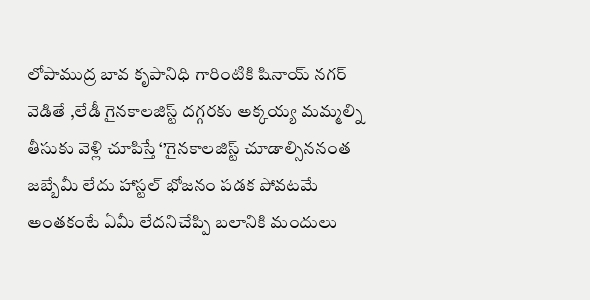లోపాముద్ర బావ కృపానిధి గారింటికి షినాయ్ నగర్ వెడితే ,లేడీ గైనకాలజిస్ట్ దగ్గరకు అక్కయ్య మమ్మల్ని తీసుకు వెళ్లి చూపిస్తే ‘’గైనకాలజిస్ట్ చూడాల్సిననంత జబ్బేమీ లేదు హాస్టల్ భోజనం పడక పోవటమే అంతకంటే ఏమీ లేదనిచేప్పి బలానికి మందులు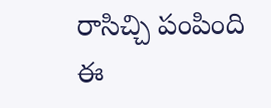రాసిచ్చి పంపింది ఈ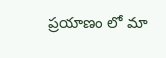ప్రయాణం లో మా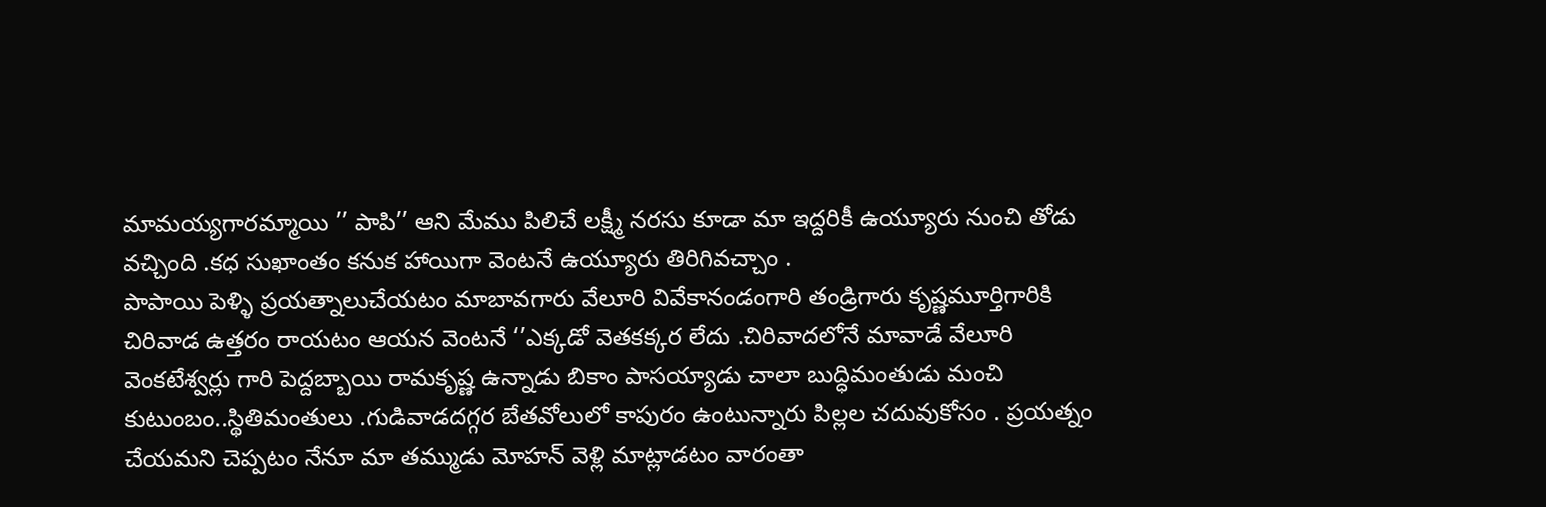మామయ్యగారమ్మాయి ’’ పాపి’’ ఆని మేము పిలిచే లక్ష్మీ నరసు కూడా మా ఇద్దరికీ ఉయ్యూరు నుంచి తోడు వచ్చింది .కధ సుఖాంతం కనుక హాయిగా వెంటనే ఉయ్యూరు తిరిగివచ్చాం .
పాపాయి పెళ్ళి ప్రయత్నాలుచేయటం మాబావగారు వేలూరి వివేకానండంగారి తండ్రిగారు కృష్ణమూర్తిగారికి చిరివాడ ఉత్తరం రాయటం ఆయన వెంటనే ‘’ఎక్కడో వెతకక్కర లేదు .చిరివాదలోనే మావాడే వేలూరి వెంకటేశ్వర్లు గారి పెద్దబ్బాయి రామకృష్ణ ఉన్నాడు బికాం పాసయ్యాడు చాలా బుద్ధిమంతుడు మంచి కుటుంబం..స్థితిమంతులు .గుడివాడదగ్గర బేతవోలులో కాపురం ఉంటున్నారు పిల్లల చదువుకోసం . ప్రయత్నం చేయమని చెప్పటం నేనూ మా తమ్ముడు మోహన్ వెళ్లి మాట్లాడటం వారంతా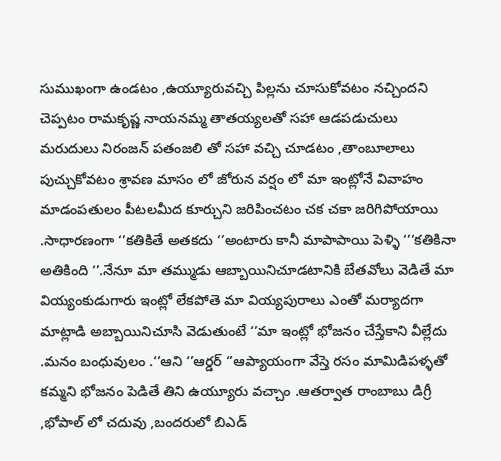సుముఖంగా ఉండటం ,ఉయ్యూరువచ్చి పిల్లను చూసుకోవటం నచ్చిందని చెప్పటం రామకృష్ణ నాయనమ్మ తాతయ్యలతో సహా ఆడపడుచులు మరుదులు నిరంజన్ పతంజలి తో సహా వచ్చి చూడటం ,తాంబూలాలు పుచ్చుకోవటం శ్రావణ మాసం లో జోరున వర్షం లో మా ఇంట్లోనే వివాహం మాడంపతులం పీటలమీద కూర్చుని జరిపించటం చక చకా జరిగిపోయాయి .సాధారణంగా ‘’కతికితే అతకదు ‘’అంటారు కానీ మాపాపాయి పెళ్ళి ‘’‘కతికినా అతికింది ‘’.నేనూ మా తమ్ముడు ఆబ్బాయినిచూడటానికి బేతవోలు వెడితే మా వియ్యంకుడుగారు ఇంట్లో లేకపోతె మా వియ్యపురాలు ఎంతో మర్యాదగా మాట్లాడి అబ్బాయినిచూసి వెడుతుంటే ‘’మా ఇంట్లో భోజనం చేస్తేకాని వీల్లేదు .మనం బంధువులం .‘’ఆని ‘’ఆర్డర్ ‘’ఆప్యాయంగా వేస్తె రసం మామిడిపళ్ళతో కమ్మని భోజనం పెడితే తిని ఉయ్యూరు వచ్చాం .ఆతర్వాత రాంబాబు డిగ్రీ ,భోపాల్ లో చదువు ,బందరులో బిఎడ్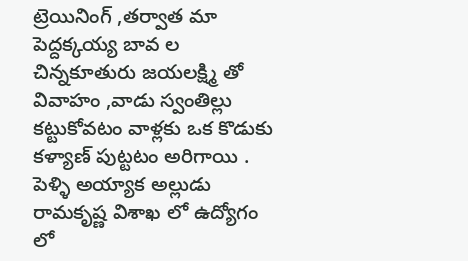ట్రెయినింగ్ ,తర్వాత మా పెద్దక్కయ్య బావ ల చిన్నకూతురు జయలక్ష్మి తో వివాహం ,వాడు స్వంతిల్లు కట్టుకోవటం వాళ్లకు ఒక కొడుకు కళ్యాణ్ పుట్టటం అరిగాయి .
పెళ్ళి అయ్యాక అల్లుడు రామకృష్ణ విశాఖ లో ఉద్యోగం లో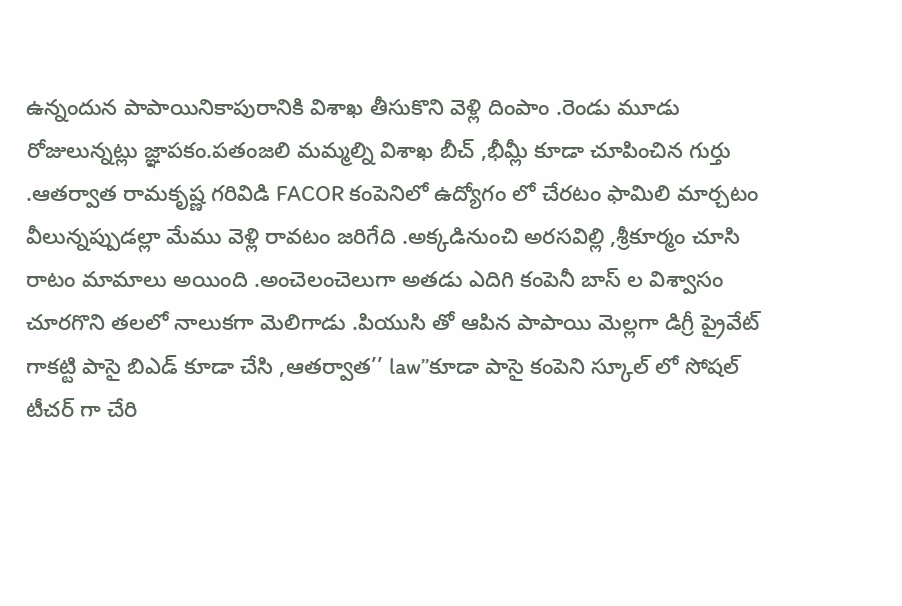ఉన్నందున పాపాయినికాపురానికి విశాఖ తీసుకొని వెళ్లి దింపాం .రెండు మూడు రోజులున్నట్లు జ్ఞాపకం.పతంజలి మమ్మల్ని విశాఖ బీచ్ ,భీమ్లీ కూడా చూపించిన గుర్తు .ఆతర్వాత రామకృష్ణ గరివిడి FACOR కంపెనిలో ఉద్యోగం లో చేరటం ఫామిలి మార్చటం వీలున్నప్పుడల్లా మేము వెళ్లి రావటం జరిగేది .అక్కడినుంచి అరసవిల్లి ,శ్రీకూర్మం చూసి రాటం మామాలు అయింది .అంచెలంచెలుగా అతడు ఎదిగి కంపెనీ బాస్ ల విశ్వాసం చూరగొని తలలో నాలుకగా మెలిగాడు .పియుసి తో ఆపిన పాపాయి మెల్లగా డిగ్రీ ప్రైవేట్ గాకట్టి పాసై బిఎడ్ కూడా చేసి ,ఆతర్వాత’’ law’’కూడా పాసై కంపెని స్కూల్ లో సోషల్ టీచర్ గా చేరి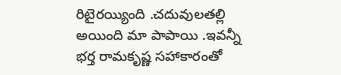రిటైరయ్యింది .చదువులతల్లి అయింది మా పాపాయి .ఇవన్నీ భర్త రామకృష్ణ సహాకారంతో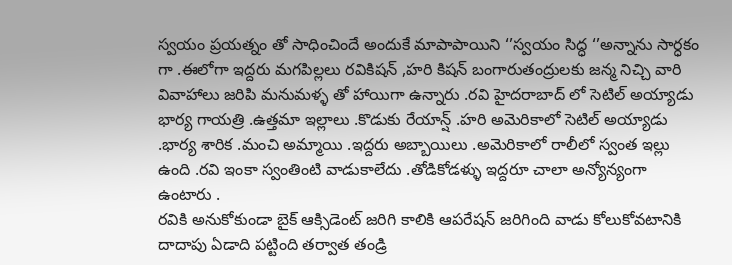స్వయం ప్రయత్నం తో సాధించిందే అందుకే మాపాపాయిని ‘’స్వయం సిద్ధ ‘’అన్నాను సార్ధకం గా .ఈలోగా ఇద్దరు మగపిల్లలు రవికిషన్ ,హరి కిషన్ బంగారుతంద్రులకు జన్మ నిచ్చి వారి వివాహాలు జరిపి మనుమళ్ళ తో హాయిగా ఉన్నారు .రవి హైదరాబాద్ లో సెటిల్ అయ్యాడు భార్య గాయత్రి .ఉత్తమా ఇల్లాలు .కొడుకు రేయాన్ష్ .హరి అమెరికాలో సెటిల్ అయ్యాడు .భార్య శారిక .మంచి అమ్మాయి .ఇద్దరు అబ్బాయిలు .అమెరికాలో రాలీలో స్వంత ఇల్లు ఉంది .రవి ఇంకా స్వంతింటి వాడుకాలేదు .తోడికోడళ్ళు ఇద్దరూ చాలా అన్యోన్యంగా ఉంటారు .
రవికి అనుకోకుండా బైక్ ఆక్సిడెంట్ జరిగి కాలికి ఆపరేషన్ జరిగింది వాడు కోలుకోవటానికి దాదాపు ఏడాది పట్టింది తర్వాత తండ్రి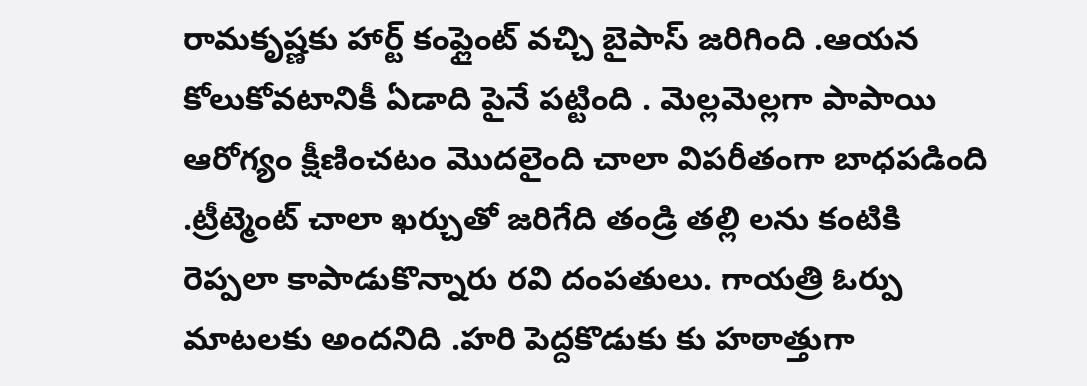రామకృష్ణకు హార్ట్ కంప్లైంట్ వచ్చి బైపాస్ జరిగింది .ఆయన కోలుకోవటానికీ ఏడాది పైనే పట్టింది . మెల్లమెల్లగా పాపాయి ఆరోగ్యం క్షీణించటం మొదలైంది చాలా విపరీతంగా బాధపడింది .ట్రీట్మెంట్ చాలా ఖర్చుతో జరిగేది తండ్రి తల్లి లను కంటికి రెప్పలా కాపాడుకొన్నారు రవి దంపతులు. గాయత్రి ఓర్పు మాటలకు అందనిది .హరి పెద్దకొడుకు కు హఠాత్తుగా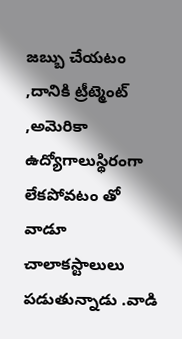జబ్బు చేయటం ,దానికి ట్రీట్మెంట్ ,అమెరికా ఉద్యోగాలుస్థిరంగా లేకపోవటం తో వాడూ చాలాకస్టాలులు పడుతున్నాడు .వాడి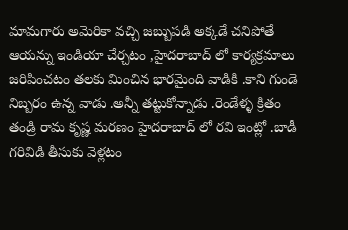మామగారు అమెరికా వచ్చి జబ్బుపడి అక్కడే చనిపోతే ఆయన్ను ఇండియా చేర్చటం ,హైదరాబాద్ లో కార్యక్రమాలు జరిపించటం తలకు మించిన భారమైంది వాడికి .కాని గుండె నిబ్బరం ఉన్న వాడు .అన్నీ తట్టుకోన్నాడు .రెండేళ్ళ క్రితం తండ్రి రామ కృష్ణ మరణం హైదరాబాద్ లో రవి ఇంట్లో .బాడీ గరివిడి తీసుకు వెళ్లటం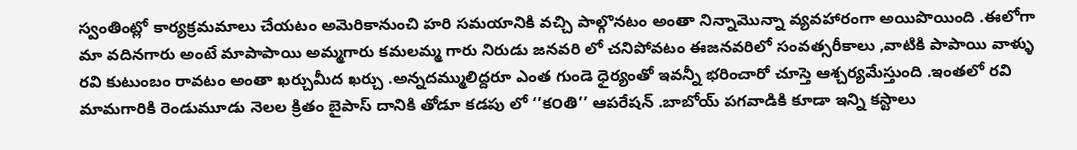స్వంతింట్లో కార్యక్రమమాలు చేయటం అమెరికానుంచి హరి సమయానికి వచ్చి పాల్గొనటం అంతా నిన్నామొన్నా వ్యవహారంగా అయిపొయింది .ఈలోగా మా వదినగారు అంటే మాపాపాయి అమ్మగారు కమలమ్మ గారు నిరుడు జనవరి లో చనిపోవటం ఈజనవరిలో సంవత్సరీకాలు ,వాటికి పాపాయి వాళ్ళు రవి కుటుంబం రావటం అంతా ఖర్చుమీద ఖర్చు .అన్నదమ్ములిద్దరూ ఎంత గుండె ధైర్యంతో ఇవన్నీ భరించారో చూస్తె ఆశ్చర్యమేస్తుంది .ఇంతలో రవి మామగారికి రెండుమూడు నెలల క్రితం బైపాస్ దానికి తోడూ కడపు లో ‘’క౦తి’’ ఆపరేషన్ .బాబోయ్ పగవాడికి కూడా ఇన్ని కస్టాలు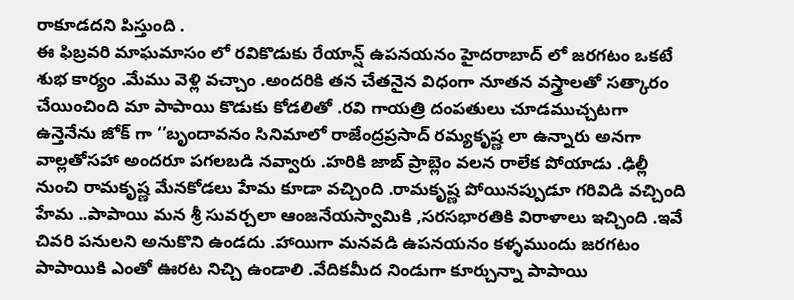రాకూడదని పిస్తుంది .
ఈ ఫిబ్రవరి మాఘమాసం లో రవికొడుకు రేయాన్ష్ ఉపనయనం హైదరాబాద్ లో జరగటం ఒకటే శుభ కార్యం .మేము వెళ్లి వచ్చాం .అందరికి తన చేతనైన విధంగా నూతన వస్త్రాలతో సత్కారం చేయించింది మా పాపాయి కొడుకు కోడలితో .రవి గాయత్రి దంపతులు చూడముచ్చటగా ఉన్తెనేను జోక్ గా ‘’బృందావనం సినిమాలో రాజేంద్రప్రసాద్ రమ్యకృష్ణ లా ఉన్నారు అనగా వాల్లతోసహా అందరూ పగలబడి నవ్వారు .హరికి జాబ్ ప్రాబ్లెం వలన రాలేక పోయాడు .ఢిల్లీ నుంచి రామకృష్ణ మేనకోడలు హేమ కూడా వచ్చింది .రామకృష్ణ పోయినప్పుడూ గరివిడి వచ్చింది హేమ ..పాపాయి మన శ్రీ సువర్చలా ఆంజనేయస్వామికి ,సరసభారతికి విరాళాలు ఇచ్చింది .ఇవే చివరి పనులని అనుకొని ఉండదు .హాయిగా మనవడి ఉపనయనం కళ్ళముందు జరగటం పాపాయికి ఎంతో ఊరట నిచ్చి ఉండాలి .వేదికమీద నిండుగా కూర్చున్నా పాపాయి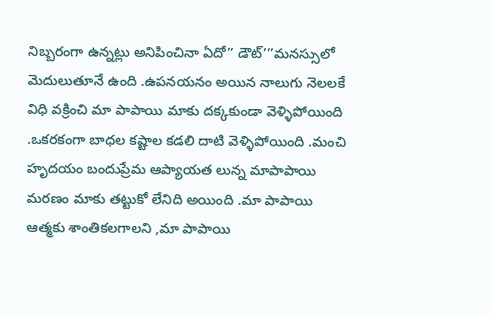నిబ్బరంగా ఉన్నట్లు అనిపించినా ఏదో’’ డౌట్’’’మనస్సులో మెదులుతూనే ఉంది .ఉపనయనం అయిన నాలుగు నెలలకే విధి వక్రించి మా పాపాయి మాకు దక్కకుండా వెళ్ళిపోయింది .ఒకరకంగా బాధల కష్టాల కడలి దాటి వెళ్ళిపోయింది .మంచి హృదయం బందుప్రేమ ఆప్యాయత లున్న మాపాపాయి మరణం మాకు తట్టుకో లేనిది అయింది .మా పాపాయి ఆత్మకు శాంతికలగాలని ,మా పాపాయి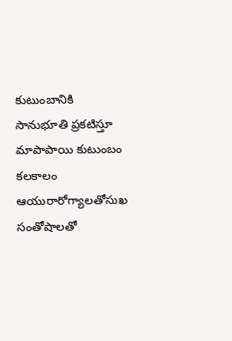కుటుంబానికి సానుభూతి ప్రకటిస్తూ మాపాపాయి కుటుంబం కలకాలం ఆయురారోగ్యాలతోసుఖ సంతోషాలతో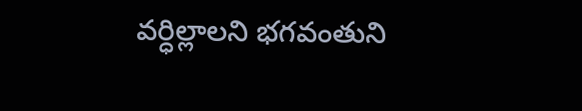వర్ధిల్లాలని భగవంతుని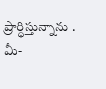ప్రార్ధిస్తున్నాను .
మీ-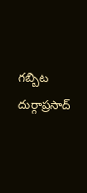గబ్బిట దుర్గాప్రసాద్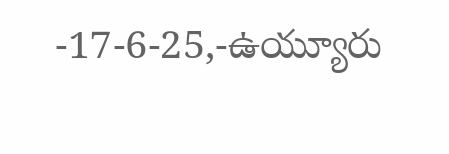-17-6-25,-ఉయ్యూరు